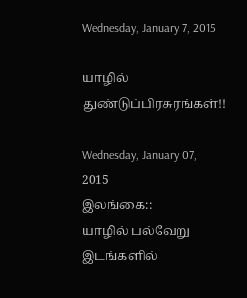Wednesday, January 7, 2015

யாழில் துண்டுப்பிரசுரங்கள்!!

Wednesday, January 07, 2015
இலங்கை::
யாழில் பல்வேறு இடங்களில்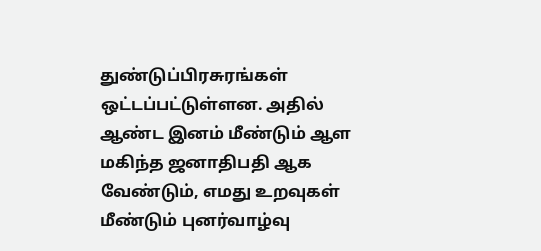துண்டுப்பிரசுரங்கள் ஒட்டப்பட்டுள்ளன. அதில் ஆண்ட இனம் மீண்டும் ஆள மகிந்த ஜனாதிபதி ஆக வேண்டும், எமது உறவுகள் மீண்டும் புனர்வாழ்வு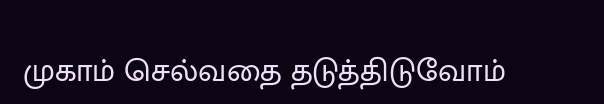முகாம் செல்வதை தடுத்திடுவோம்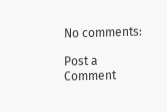No comments:

Post a Comment